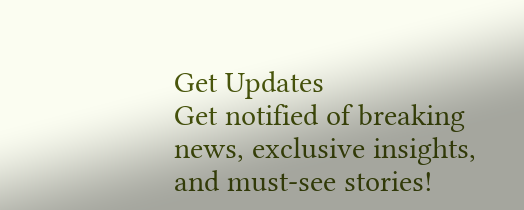Get Updates
Get notified of breaking news, exclusive insights, and must-see stories!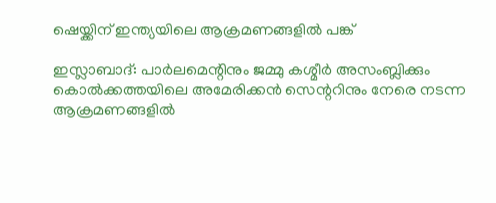ഷെയ്ക്കിന് ഇന്ത്യയിലെ ആക്രമണങ്ങളില്‍ പങ്ക്

ഇസ്ലാബാദ്: പാര്‍ലമെന്റിനും ജമ്മു കശ്മീര്‍ അസംബ്ലിക്കും കൊല്‍ക്കത്തയിലെ അമേരിക്കന്‍ സെന്ററിനും നേരെ നടന്ന ആക്രമണങ്ങളില്‍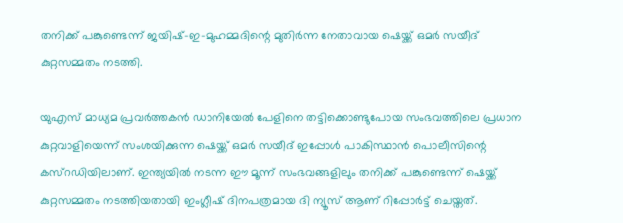തനിക്ക് പങ്കുണ്ടെന്ന് ജയിഷ്-ഇ-മുഹമ്മദിന്റെ മുതിര്‍ന്ന നേതാവായ ഷെയ്ക്ക് ഒമര്‍ സയീദ് കുറ്റസമ്മതം നടത്തി.

യുഎസ് മാധ്യമ പ്രവര്‍ത്തകന്‍ ഡാനിയേല്‍ പേളിനെ തട്ടിക്കൊണ്ടുപോയ സംഭവത്തിലെ പ്രധാന കുറ്റവാളിയെന്ന് സംശയിക്കുന്ന ഷെയ്ക്ക് ഒമര്‍ സയീദ് ഇപ്പോള്‍ പാകിസ്ഥാന്‍ പൊലീസിന്റെ കസ്റഡിയിലാണ്. ഇന്ത്യയില്‍ നടന്ന ഈ മൂന്ന് സംഭവങ്ങളിലും തനിക്ക് പങ്കുണ്ടെന്ന് ഷെയ്ക്ക് കുറ്റസമ്മതം നടത്തിയതായി ഇംഗ്ലീഷ് ദിനപത്രമായ ദി ന്യൂസ് ആണ് റിപ്പോര്‍ട്ട് ചെയ്തത്.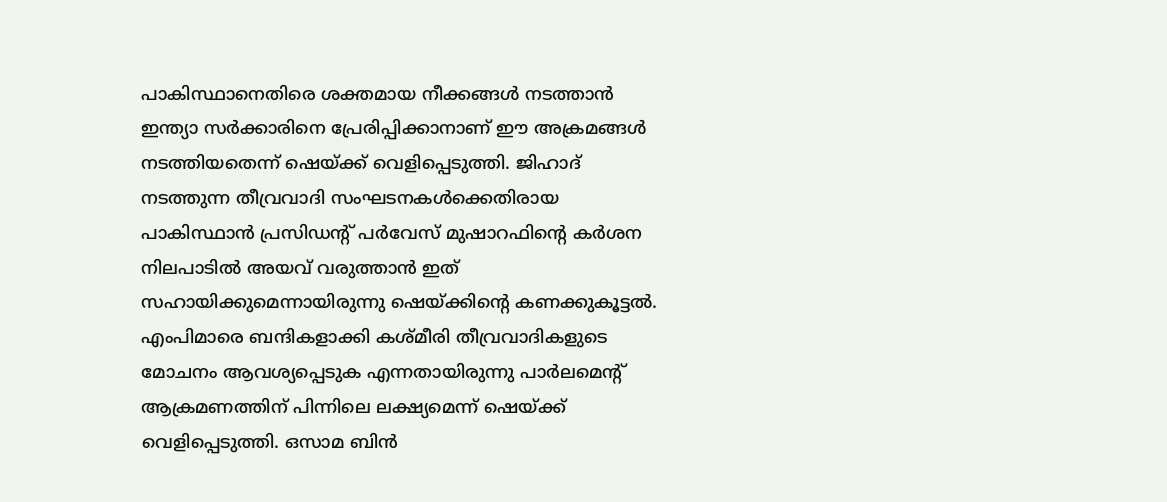പാകിസ്ഥാനെതിരെ ശക്തമായ നീക്കങ്ങള്‍ നടത്താന്‍ ഇന്ത്യാ സര്‍ക്കാരിനെ പ്രേരിപ്പിക്കാനാണ് ഈ അക്രമങ്ങള്‍ നടത്തിയതെന്ന് ഷെയ്ക്ക് വെളിപ്പെടുത്തി. ജിഹാദ് നടത്തുന്ന തീവ്രവാദി സംഘടനകള്‍ക്കെതിരായ പാകിസ്ഥാന്‍ പ്രസിഡന്റ് പര്‍വേസ് മുഷാറഫിന്റെ കര്‍ശന നിലപാടില്‍ അയവ് വരുത്താന്‍ ഇത് സഹായിക്കുമെന്നായിരുന്നു ഷെയ്ക്കിന്റെ കണക്കുകൂട്ടല്‍. എംപിമാരെ ബന്ദികളാക്കി കശ്മീരി തീവ്രവാദികളുടെ മോചനം ആവശ്യപ്പെടുക എന്നതായിരുന്നു പാര്‍ലമെന്റ് ആക്രമണത്തിന് പിന്നിലെ ലക്ഷ്യമെന്ന് ഷെയ്ക്ക് വെളിപ്പെടുത്തി. ഒസാമ ബിന്‍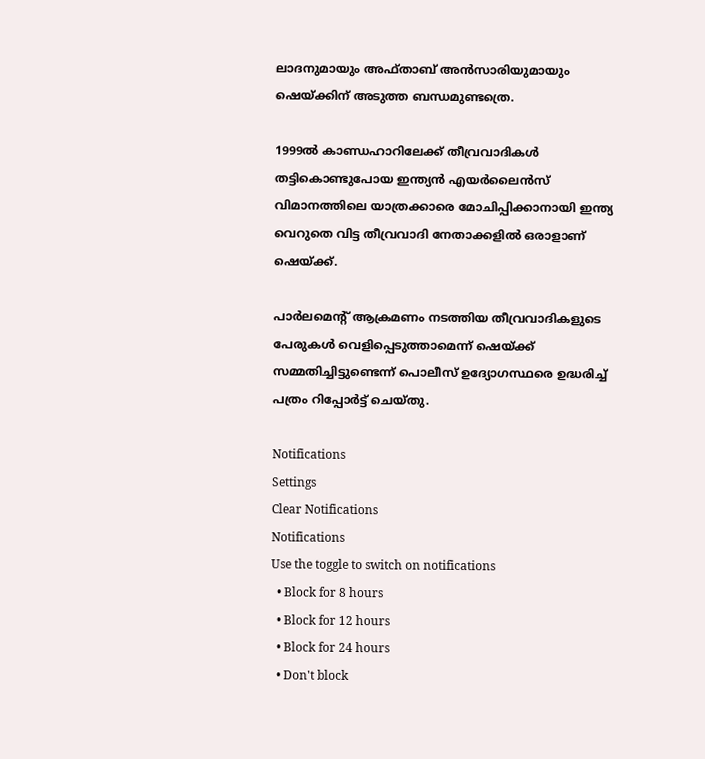ലാദനുമായും അഫ്താബ് അന്‍സാരിയുമായും ഷെയ്ക്കിന് അടുത്ത ബന്ധമുണ്ടത്രെ.

1999ല്‍ കാണ്ഡഹാറിലേക്ക് തീവ്രവാദികള്‍ തട്ടികൊണ്ടുപോയ ഇന്ത്യന്‍ എയര്‍ലൈന്‍സ് വിമാനത്തിലെ യാത്രക്കാരെ മോചിപ്പിക്കാനായി ഇന്ത്യ വെറുതെ വിട്ട തീവ്രവാദി നേതാക്കളില്‍ ഒരാളാണ് ഷെയ്ക്ക്.

പാര്‍ലമെന്റ് ആക്രമണം നടത്തിയ തീവ്രവാദികളുടെ പേരുകള്‍ വെളിപ്പെടുത്താമെന്ന് ഷെയ്ക്ക് സമ്മതിച്ചിട്ടുണ്ടെന്ന് പൊലീസ് ഉദ്യോഗസ്ഥരെ ഉദ്ധരിച്ച് പത്രം റിപ്പോര്‍ട്ട് ചെയ്തു.

Notifications
Settings
Clear Notifications
Notifications
Use the toggle to switch on notifications
  • Block for 8 hours
  • Block for 12 hours
  • Block for 24 hours
  • Don't block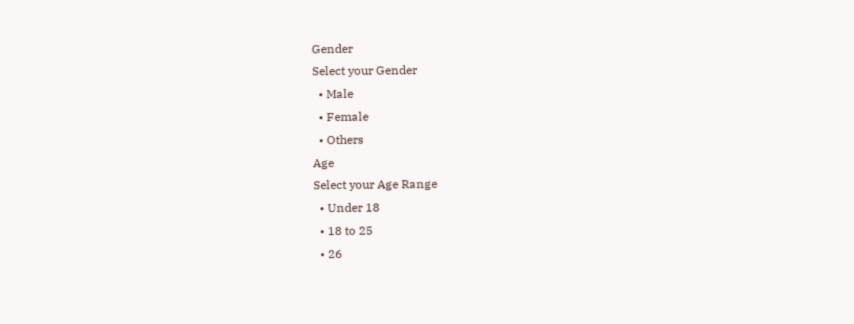Gender
Select your Gender
  • Male
  • Female
  • Others
Age
Select your Age Range
  • Under 18
  • 18 to 25
  • 26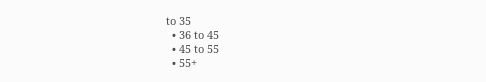to 35
  • 36 to 45
  • 45 to 55
  • 55+